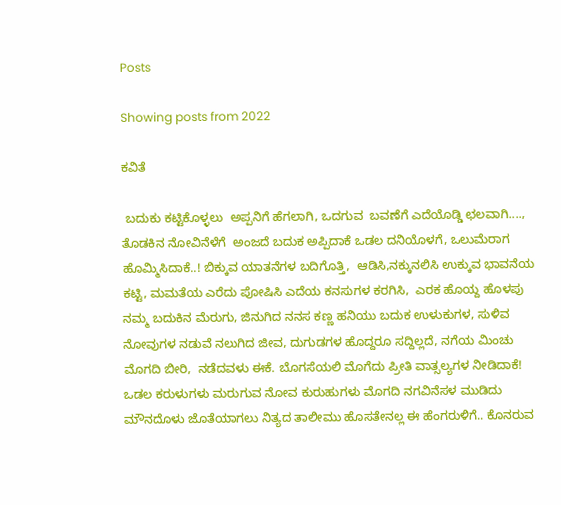Posts

Showing posts from 2022

ಕವಿತೆ

 ಬದುಕು ಕಟ್ಟಿಕೊಳ್ಳಲು  ಅಪ್ಪನಿಗೆ ಹೆಗಲಾಗಿ, ಒದಗುವ  ಬವಣೆಗೆ ಎದೆಯೊಡ್ಡಿ ಛಲವಾಗಿ...., ತೊಡಕಿನ ನೋವಿನೆಳೆಗೆ  ಅಂಜದೆ ಬದುಕ ಅಪ್ಪಿದಾಕೆ ಒಡಲ ದನಿಯೊಳಗೆ, ಒಲುಮೆರಾಗ ಹೊಮ್ಮಿಸಿದಾಕೆ..! ಬಿಕ್ಕುವ ಯಾತನೆಗಳ ಬದಿಗೊತ್ತಿ,  ಆಡಿಸಿ,ನಕ್ಕುನಲಿಸಿ ಉಕ್ಕುವ ಭಾವನೆಯ ಕಟ್ಟಿ, ಮಮತೆಯ ಎರೆದು ಪೋಷಿಸಿ ಎದೆಯ ಕನಸುಗಳ ಕರಗಿಸಿ,  ಎರಕ ಹೊಯ್ದ ಹೊಳಪು ನಮ್ಮ ಬದುಕಿನ ಮೆರುಗು, ಜಿನುಗಿದ ನನಸ ಕಣ್ಣ ಹನಿಯು ಬದುಕ ಉಳುಕುಗಳ, ಸುಳಿವ ನೋವುಗಳ ನಡುವೆ ನಲುಗಿದ ಜೀವ, ದುಗುಡಗಳ ಹೊದ್ದರೂ ಸದ್ದಿಲ್ಲದೆ, ನಗೆಯ ಮಿಂಚು ಮೊಗದಿ ಬೀರಿ,  ನಡೆದವಳು ಈಕೆ. ಬೊಗಸೆಯಲಿ ಮೊಗೆದು ಪ್ರೀತಿ ವಾತ್ಸಲ್ಯಗಳ ನೀಡಿದಾಕೆ! ಒಡಲ ಕರುಳುಗಳು ಮರುಗುವ ನೋವ ಕುರುಹುಗಳು ಮೊಗದಿ ನಗವಿನೆಸಳ ಮುಡಿದು ಮೌನದೊಳು ಜೊತೆಯಾಗಲು ನಿತ್ಯದ ತಾಲೀಮು ಹೊಸತೇನಲ್ಲ ಈ ಹೆಂಗರುಳಿಗೆ.. ಕೊನರುವ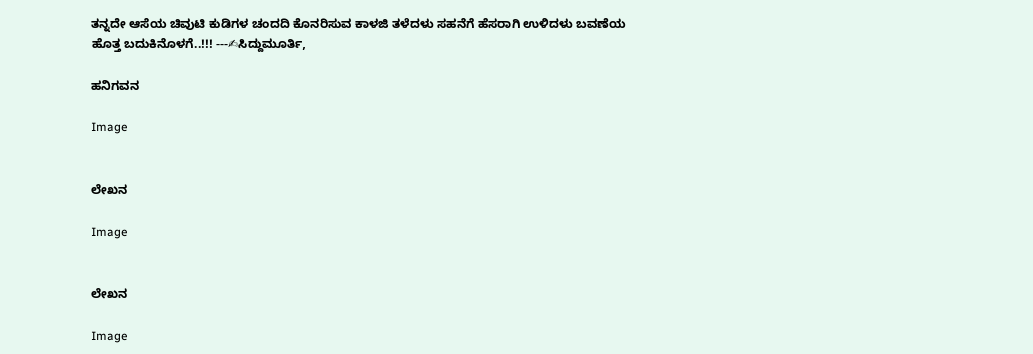ತನ್ನದೇ ಆಸೆಯ ಚಿವುಟಿ ಕುಡಿಗಳ ಚಂದದಿ ಕೊನರಿಸುವ ಕಾಳಜಿ ತಳೆದಳು ಸಹನೆಗೆ ಹೆಸರಾಗಿ ಉಳಿದಳು ಬವಣೆಯ ಹೊತ್ತ ಬದುಕಿನೊಳಗೆ..!!! ---✍ಸಿದ್ದುಮೂರ್ತಿ,

ಹನಿಗವನ

Image


ಲೇಖನ

Image


ಲೇಖನ

Image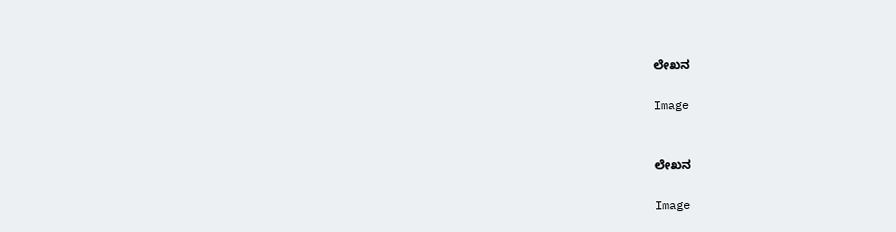ಲೇಖನ

Image


ಲೇಖನ

Image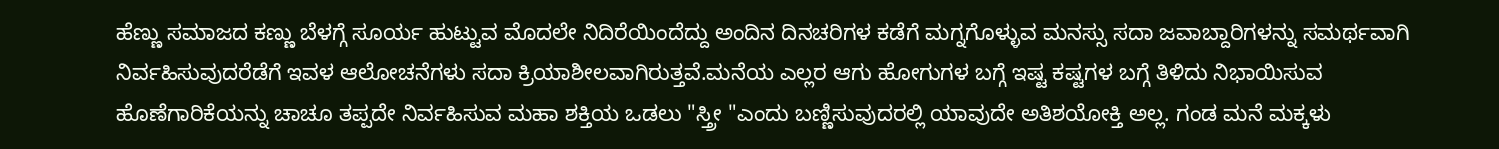ಹೆಣ್ಣು ಸಮಾಜದ ಕಣ್ಣು ಬೆಳಗ್ಗೆ ಸೂರ್ಯ ಹುಟ್ಟುವ ಮೊದಲೇ ನಿದಿರೆಯಿಂದೆದ್ದು ಅಂದಿನ ದಿನಚರಿಗಳ ಕಡೆಗೆ ಮಗ್ನಗೊಳ್ಳುವ ಮನಸ್ಸು ಸದಾ ಜವಾಬ್ದಾರಿಗಳನ್ನು ಸಮರ್ಥವಾಗಿ ನಿರ್ವಹಿಸುವುದರೆಡೆಗೆ ಇವಳ ಆಲೋಚನೆಗಳು ಸದಾ ಕ್ರಿಯಾಶೀಲವಾಗಿರುತ್ತವೆ.ಮನೆಯ ಎಲ್ಲರ ಆಗು ಹೋಗುಗಳ ಬಗ್ಗೆ ಇಷ್ಟ ಕಷ್ಟಗಳ ಬಗ್ಗೆ ತಿಳಿದು ನಿಭಾಯಿಸುವ  ಹೊಣೆಗಾರಿಕೆಯನ್ನು ಚಾಚೂ ತಪ್ಪದೇ ನಿರ್ವಹಿಸುವ ಮಹಾ ಶಕ್ತಿಯ ಒಡಲು "ಸ್ತ್ರೀ "ಎಂದು ಬಣ್ಣಿಸುವುದರಲ್ಲಿ ಯಾವುದೇ ಅತಿಶಯೋಕ್ತಿ ಅಲ್ಲ. ಗಂಡ ಮನೆ ಮಕ್ಕಳು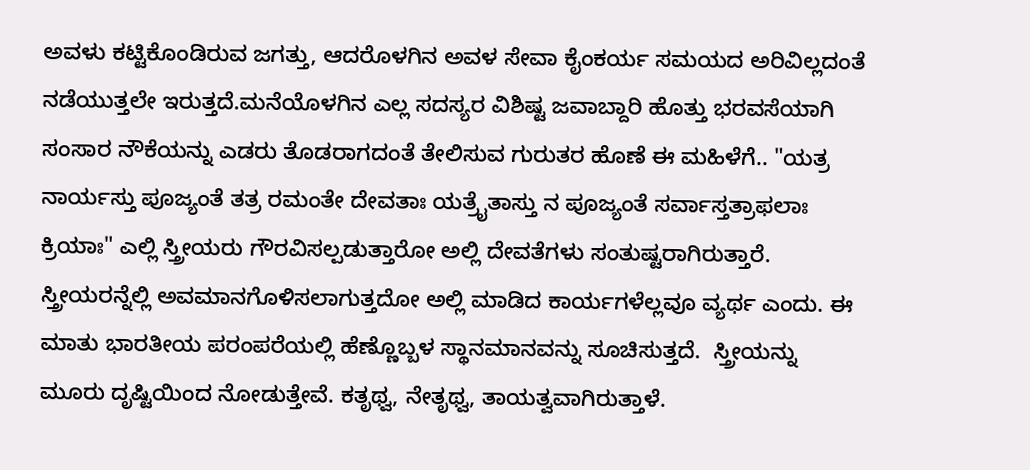ಅವಳು ಕಟ್ಟಿಕೊಂಡಿರುವ ಜಗತ್ತು, ಆದರೊಳಗಿನ ಅವಳ ಸೇವಾ ಕೈಂಕರ್ಯ ಸಮಯದ ಅರಿವಿಲ್ಲದಂತೆ ನಡೆಯುತ್ತಲೇ ಇರುತ್ತದೆ.ಮನೆಯೊಳಗಿನ ಎಲ್ಲ ಸದಸ್ಯರ ವಿಶಿಷ್ಟ ಜವಾಬ್ದಾರಿ ಹೊತ್ತು ಭರವಸೆಯಾಗಿ ಸಂಸಾರ ನೌಕೆಯನ್ನು ಎಡರು ತೊಡರಾಗದಂತೆ ತೇಲಿಸುವ ಗುರುತರ ಹೊಣೆ ಈ ಮಹಿಳೆಗೆ.. "ಯತ್ರ ನಾರ್ಯಸ್ತು ಪೂಜ್ಯಂತೆ ತತ್ರ ರಮಂತೇ ದೇವತಾಃ ಯತ್ರೈತಾಸ್ತು ನ ಪೂಜ್ಯಂತೆ ಸರ್ವಾಸ್ತತ್ರಾಫಲಾಃ ಕ್ರಿಯಾಃ" ಎಲ್ಲಿ ಸ್ತ್ರೀಯರು ಗೌರವಿಸಲ್ಪಡುತ್ತಾರೋ ಅಲ್ಲಿ ದೇವತೆಗಳು ಸಂತುಷ್ಟರಾಗಿರುತ್ತಾರೆ. ಸ್ತ್ರೀಯರನ್ನೆಲ್ಲಿ ಅವಮಾನಗೊಳಿಸಲಾಗುತ್ತದೋ ಅಲ್ಲಿ ಮಾಡಿದ ಕಾರ್ಯಗಳೆಲ್ಲವೂ ವ್ಯರ್ಥ ಎಂದು. ಈ ಮಾತು ಭಾರತೀಯ ಪರಂಪರೆಯಲ್ಲಿ ಹೆಣ್ಣೊಬ್ಬಳ ಸ್ಥಾನಮಾನವನ್ನು ಸೂಚಿಸುತ್ತದೆ.  ಸ್ತ್ರೀಯನ್ನು ಮೂರು ದೃಷ್ಟಿಯಿಂದ ನೋಡುತ್ತೇವೆ. ಕತೃಥ್ವ, ನೇತೃಥ್ವ, ತಾಯತ್ವವಾಗಿರುತ್ತಾಳೆ.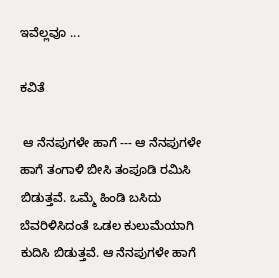ಇವೆಲ್ಲವೂ ...

ಕವಿತೆ

 ಆ ನೆನಪುಗಳೇ ಹಾಗೆ --- ಆ ನೆನಪುಗಳೇ ಹಾಗೆ ತಂಗಾಳಿ ಬೀಸಿ ತಂಪೂಡಿ ರಮಿಸಿ ಬಿಡುತ್ತವೆ. ಒಮ್ಮೆ ಹಿಂಡಿ ಬಸಿದು  ಬೆವರಿಳಿಸಿದಂತೆ ಒಡಲ ಕುಲುಮೆಯಾಗಿ ಕುದಿಸಿ ಬಿಡುತ್ತವೆ. ಆ ನೆನಪುಗಳೇ ಹಾಗೆ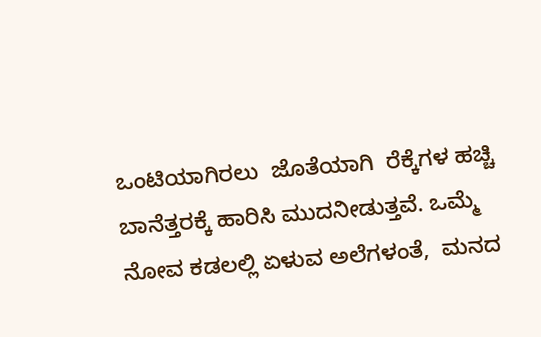ಒಂಟಿಯಾಗಿರಲು  ಜೊತೆಯಾಗಿ  ರೆಕ್ಕೆಗಳ ಹಚ್ಚಿ ಬಾನೆತ್ತರಕ್ಕೆ ಹಾರಿಸಿ ಮುದನೀಡುತ್ತವೆ. ಒಮ್ಮೆ  ನೋವ ಕಡಲಲ್ಲಿ ಏಳುವ ಅಲೆಗಳಂತೆ,  ಮನದ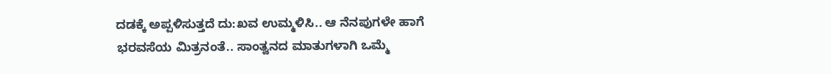ದಡಕ್ಕೆ ಅಪ್ಪಳಿಸುತ್ತದೆ ದು:ಖವ ಉಮ್ಮಳಿಸಿ.. ಆ ನೆನಪುಗಳೇ ಹಾಗೆ ಭರವಸೆಯ ಮಿತ್ರನಂತೆ.. ಸಾಂತ್ವನದ ಮಾತುಗಳಾಗಿ ಒಮ್ಮೆ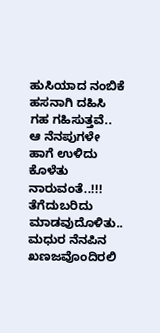ಹುಸಿಯಾದ ನಂಬಿಕೆ ಹಸನಾಗಿ ದಹಿಸಿ  ಗಹ ಗಹಿಸುತ್ತವೆ.. ಆ ನೆನಪುಗಳೇ ಹಾಗೆ ಉಳಿದು ಕೊಳೆತು  ನಾರುವಂತೆ..!!! ತೆಗೆದುಬರಿದು ಮಾಡವುದೊಳಿತು.. ಮಧುರ ನೆನಪಿನ  ಖಣಜವೊಂದಿರಲಿ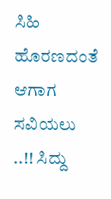ಸಿಹಿ ಹೊರಣದಂತೆ  ಆಗಾಗ ಸವಿಯಲು ..!! ಸಿದ್ದು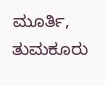ಮೂರ್ತಿ, ತುಮಕೂರು